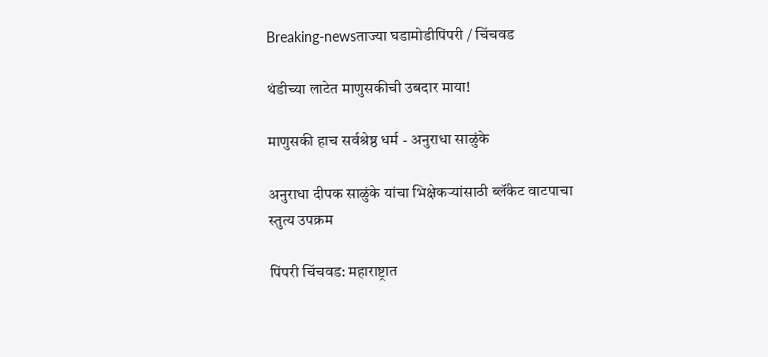Breaking-newsताज्या घडामोडीपिंपरी / चिंचवड

थंडीच्या लाटेत माणुसकीची उबदार माया!

माणुसकी हाच सर्वश्रेष्ठ धर्म - अनुराधा साळुंके

अनुराधा दीपक साळुंके यांचा भिक्षेकऱ्यांसाठी ब्लॅंकेट वाटपाचा स्तुत्य उपक्रम

पिंपरी चिंचवड: महाराष्ट्रात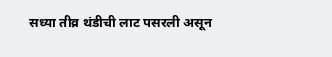सध्या तीव्र थंडीची लाट पसरली असून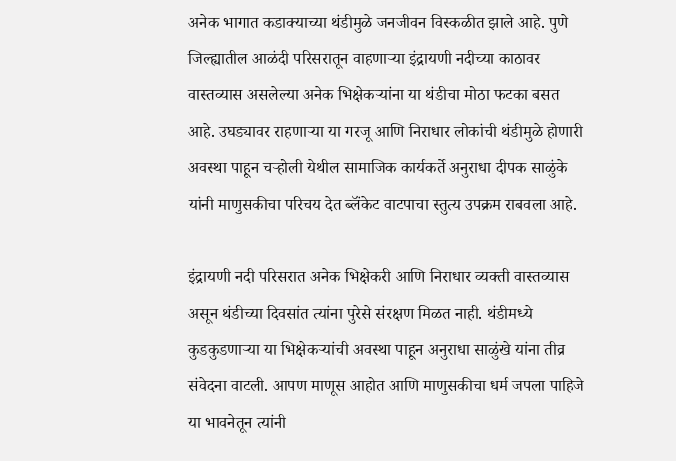अनेक भागात कडाक्याच्या थंडीमुळे जनजीवन विस्कळीत झाले आहे. पुणे जिल्ह्यातील आळंदी परिसरातून वाहणाऱ्या इंद्रायणी नदीच्या काठावर वास्तव्यास असलेल्या अनेक भिक्षेकऱ्यांना या थंडीचा मोठा फटका बसत आहे. उघड्यावर राहणाऱ्या या गरजू आणि निराधार लोकांची थंडीमुळे होणारी अवस्था पाहून चऱ्होली येथील सामाजिक कार्यकर्ते अनुराधा दीपक साळुंके यांनी माणुसकीचा परिचय देत ब्लॅंकेट वाटपाचा स्तुत्य उपक्रम राबवला आहे.

इंद्रायणी नदी परिसरात अनेक भिक्षेकरी आणि निराधार व्यक्ती वास्तव्यास असून थंडीच्या दिवसांत त्यांना पुरेसे संरक्षण मिळत नाही. थंडीमध्ये कुडकुडणाऱ्या या भिक्षेकऱ्यांची अवस्था पाहून अनुराधा साळुंखे यांना तीव्र संवेदना वाटली. आपण माणूस आहोत आणि माणुसकीचा धर्म जपला पाहिजे या भावनेतून त्यांनी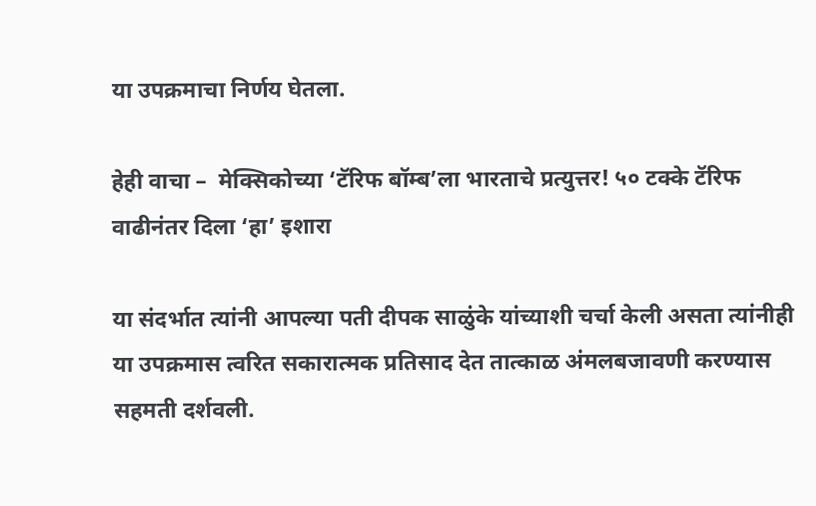या उपक्रमाचा निर्णय घेतला.

हेही वाचा –  मेक्सिकोच्या ‘टॅरिफ बॉम्ब’ला भारताचे प्रत्युत्तर! ५० टक्के टॅरिफ वाढीनंतर दिला ‘हा’ इशारा

या संदर्भात त्यांनी आपल्या पती दीपक साळुंके यांच्याशी चर्चा केली असता त्यांनीही या उपक्रमास त्वरित सकारात्मक प्रतिसाद देत तात्काळ अंमलबजावणी करण्यास सहमती दर्शवली.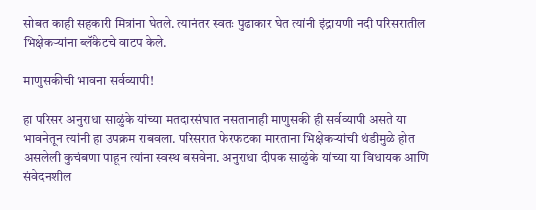सोबत काही सहकारी मित्रांना घेतले. त्यानंतर स्वतः पुढाकार घेत त्यांनी इंद्रायणी नदी परिसरातील भिक्षेकऱ्यांना ब्लॅंकेटचे वाटप केले.

माणुसकीची भावना सर्वव्यापी!

हा परिसर अनुराधा साळुंके यांच्या मतदारसंघात नसतानाही माणुसकी ही सर्वव्यापी असते या भावनेतून त्यांनी हा उपक्रम राबवला. परिसरात फेरफटका मारताना भिक्षेकऱ्यांची थंडीमुळे होत असलेली कुचंबणा पाहून त्यांना स्वस्थ बसवेना. अनुराधा दीपक साळुंके यांच्या या विधायक आणि संवेदनशील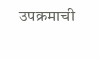उपक्रमाची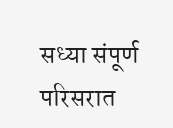सध्या संपूर्ण परिसरात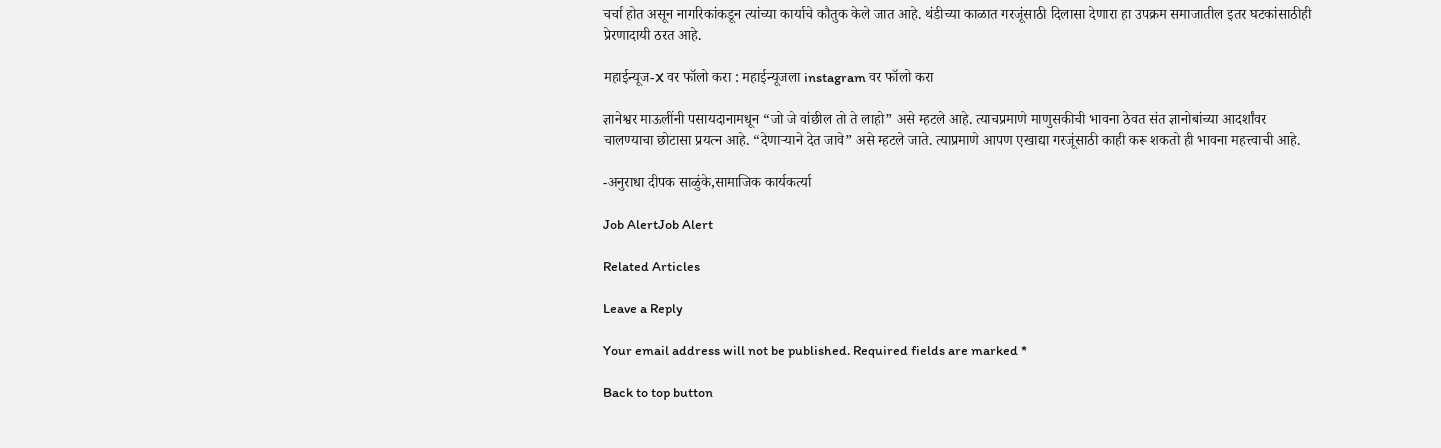चर्चा होत असून नागरिकांकडून त्यांच्या कार्याचे कौतुक केले जात आहे. थंडीच्या काळात गरजूंसाठी दिलासा देणारा हा उपक्रम समाजातील इतर घटकांसाठीही प्रेरणादायी ठरत आहे.

महाईन्यूज-X वर फॉलो करा : महाईन्यूजला instagram वर फॉलो करा

ज्ञानेश्वर माऊलींनी पसायदानामधून “जो जे वांछील तो ते लाहो” असे म्हटले आहे. त्याचप्रमाणे माणुसकीची भावना ठेवत संत ज्ञानोबांच्या आदर्शांवर चालण्याचा छोटासा प्रयत्न आहे. “देणाऱ्याने देत जावे” असे म्हटले जाते. त्याप्रमाणे आपण एखाद्या गरजूंसाठी काही करू शकतो ही भावना महत्त्वाची आहे.

-अनुराधा दीपक साळुंके,सामाजिक कार्यकर्त्या

Job AlertJob Alert

Related Articles

Leave a Reply

Your email address will not be published. Required fields are marked *

Back to top button